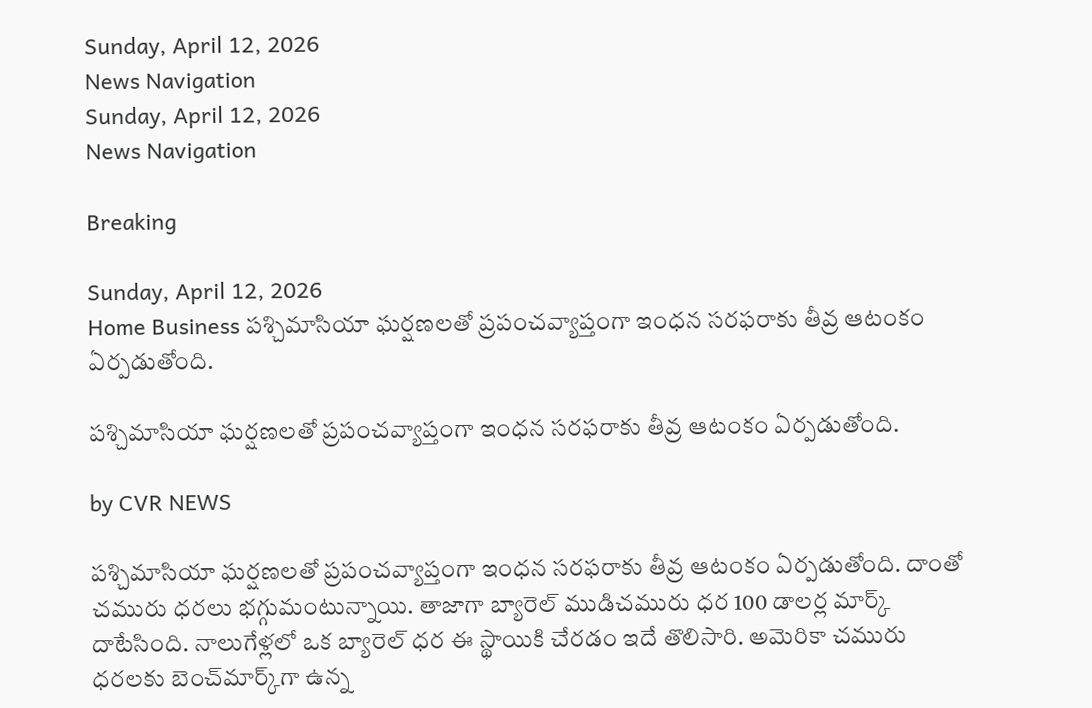Sunday, April 12, 2026
News Navigation
Sunday, April 12, 2026
News Navigation

Breaking

Sunday, April 12, 2026
Home Business పశ్చిమాసియా ఘర్షణలతో ప్రపంచవ్యాప్తంగా ఇంధన సరఫరాకు తీవ్ర ఆటంకం ఏర్పడుతోంది.

పశ్చిమాసియా ఘర్షణలతో ప్రపంచవ్యాప్తంగా ఇంధన సరఫరాకు తీవ్ర ఆటంకం ఏర్పడుతోంది.

by CVR NEWS

పశ్చిమాసియా ఘర్షణలతో ప్రపంచవ్యాప్తంగా ఇంధన సరఫరాకు తీవ్ర ఆటంకం ఏర్పడుతోంది. దాంతో చమురు ధరలు భగ్గుమంటున్నాయి. తాజాగా బ్యారెల్ ముడిచమురు ధర 100 డాలర్ల మార్క్‌ దాటేసింది. నాలుగేళ్లలో ఒక బ్యారెల్ ధర ఈ స్థాయికి చేరడం ఇదే తొలిసారి. అమెరికా చమురు ధరలకు బెంచ్‌మార్క్‌గా ఉన్న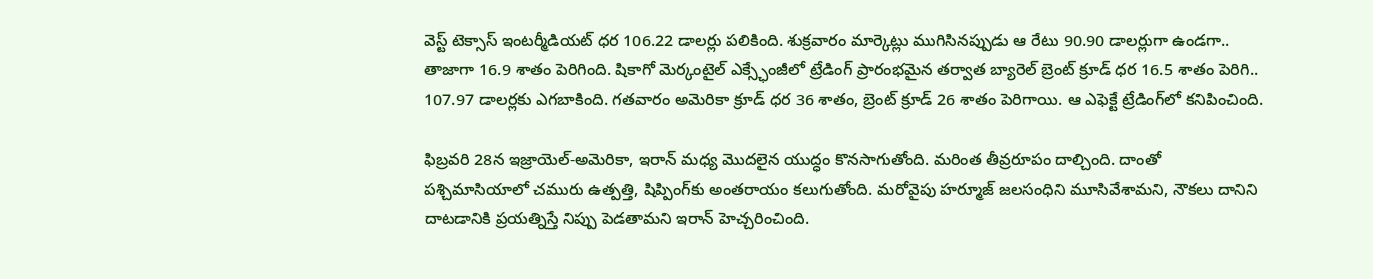వెస్ట్‌ టెక్సాస్‌ ఇంటర్మీడియట్ ధర 106.22 డాలర్లు పలికింది. శుక్రవారం మార్కెట్లు ముగిసినప్పుడు ఆ రేటు 90.90 డాలర్లుగా ఉండగా.. తాజాగా 16.9 శాతం పెరిగింది. షికాగో మెర్కంటైల్ ఎక్స్ఛేంజీలో ట్రేడింగ్ ప్రారంభమైన తర్వాత బ్యారెల్ బ్రెంట్ క్రూడ్ ధర 16.5 శాతం పెరిగి.. 107.97 డాలర్లకు ఎగబాకింది. గతవారం అమెరికా క్రూడ్ ధర 36 శాతం, బ్రెంట్ క్రూడ్‌ 26 శాతం పెరిగాయి. ఆ ఎఫెక్టే ట్రేడింగ్‌లో కనిపించింది.

ఫిబ్రవరి 28న ఇజ్రాయెల్‌-అమెరికా, ఇరాన్ మధ్య మొదలైన యుద్ధం కొనసాగుతోంది. మరింత తీవ్రరూపం దాల్చింది. దాంతో పశ్చిమాసియాలో చమురు ఉత్పత్తి, షిప్పింగ్‌కు అంతరాయం కలుగుతోంది. మరోవైపు హర్మూజ్ జలసంధిని మూసివేశామని, నౌకలు దానిని దాటడానికి ప్రయత్నిస్తే నిప్పు పెడతామని ఇరాన్ హెచ్చరించింది.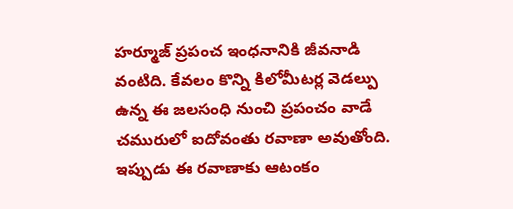హర్మూజ్‌ ప్రపంచ ఇంధనానికి జీవనాడి వంటిది. కేవలం కొన్ని కిలోమీటర్ల వెడల్పు ఉన్న ఈ జలసంధి నుంచి ప్రపంచం వాడే చమురులో ఐదోవంతు రవాణా అవుతోంది. ఇప్పుడు ఈ రవాణాకు ఆటంకం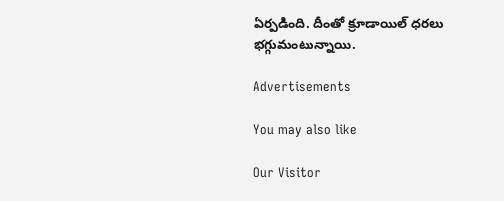ఏర్పడింది. దీంతో క్రూడాయిల్‌ ధరలు భగ్గుమంటున్నాయి.

Advertisements

You may also like

Our Visitor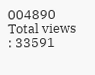004890
Total views : 33591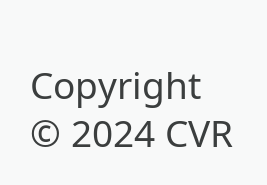Copyright © 2024 CVR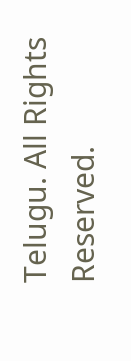Telugu. All Rights Reserved.